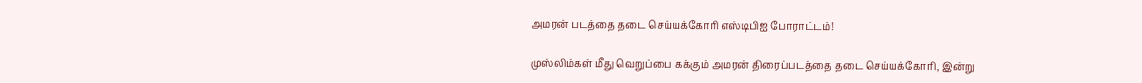அமரன் படத்தை தடை செய்யக்கோரி எஸ்டிபிஐ போராட்டம்!

முஸ்லிம்கள் மீது வெறுப்பை கக்கும் அமரன் திரைப்படத்தை தடை செய்யக்கோரி, இன்று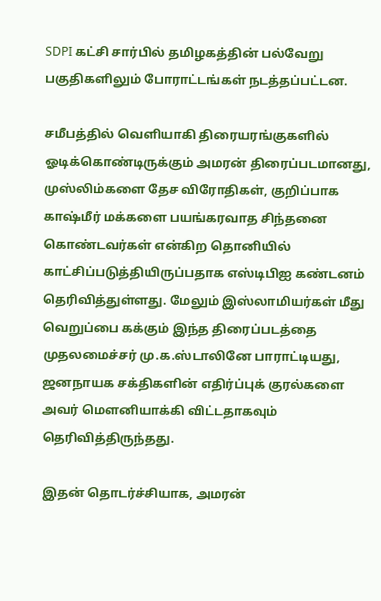SDPI கட்சி சார்பில் தமிழகத்தின் பல்வேறு பகுதிகளிலும் போராட்டங்கள் நடத்தப்பட்டன.

சமீபத்தில் வெளியாகி திரையரங்குகளில் ஓடிக்கொண்டிருக்கும் அமரன் திரைப்படமானது, முஸ்லிம்களை தேச விரோதிகள், குறிப்பாக காஷ்மீர் மக்களை பயங்கரவாத சிந்தனை கொண்டவர்கள் என்கிற தொனியில் காட்சிப்படுத்தியிருப்பதாக எஸ்டிபிஐ கண்டனம் தெரிவித்துள்ளது. மேலும் இஸ்லாமியர்கள் மீது வெறுப்பை கக்கும் இந்த திரைப்படத்தை முதலமைச்சர் மு.க.ஸ்டாலினே பாராட்டியது, ஜனநாயக சக்திகளின் எதிர்ப்புக் குரல்களை அவர் மௌனியாக்கி விட்டதாகவும் தெரிவித்திருந்தது.

இதன் தொடர்ச்சியாக, அமரன்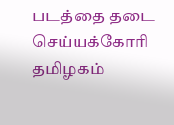படத்தை தடை செய்யக்கோரி தமிழகம்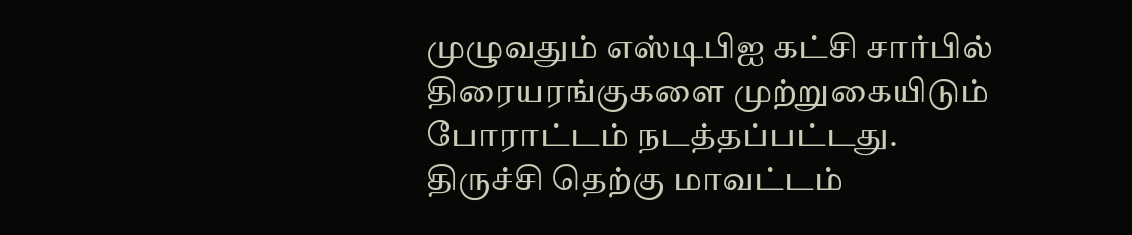முழுவதும் எஸ்டிபிஐ கட்சி சார்பில் திரையரங்குகளை முற்றுகையிடும் போராட்டம் நடத்தப்பட்டது. திருச்சி தெற்கு மாவட்டம்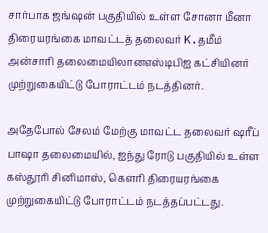சார்பாக ஜங்ஷன் பகுதியில் உள்ள சோனா மீனா திரையரங்கை மாவட்டத் தலைவர் K.தமீம் அன்சாரி தலைமையிலானஎஸ்டிபிஐ கட்சியினர் முற்றுகையிட்டு போராட்டம் நடத்தினர்.

அதேபோல் சேலம் மேற்கு மாவட்ட தலைவர் ஷரீப் பாஷா தலைமையில், ஐந்து ரோடு பகுதியில் உள்ள கஸ்தூரி சினிமாஸ், கௌரி திரையரங்கை முற்றுகையிட்டு போராட்டம் நடத்தப்பட்டது.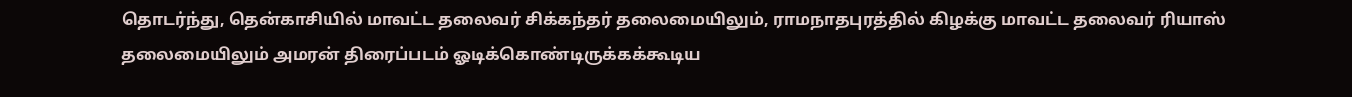தொடர்ந்து, தென்காசியில் மாவட்ட தலைவர் சிக்கந்தர் தலைமையிலும், ராமநாதபுரத்தில் கிழக்கு மாவட்ட தலைவர் ரியாஸ் தலைமையிலும் அமரன் திரைப்படம் ஓடிக்கொண்டிருக்கக்கூடிய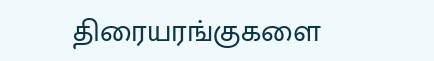திரையரங்குகளை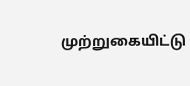முற்றுகையிட்டு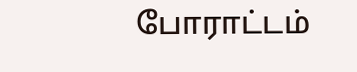போராட்டம்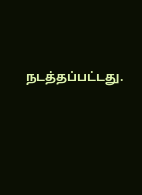நடத்தப்பட்டது.